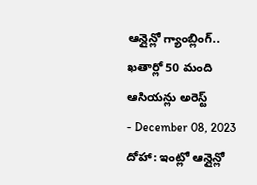ఆన్లైన్లో గ్యాంబ్లింగ్.. ఖతార్లో 50 మంది ఆసియన్లు అరెస్ట్
- December 08, 2023
దోహా: ఇంట్లో ఆన్లైన్లో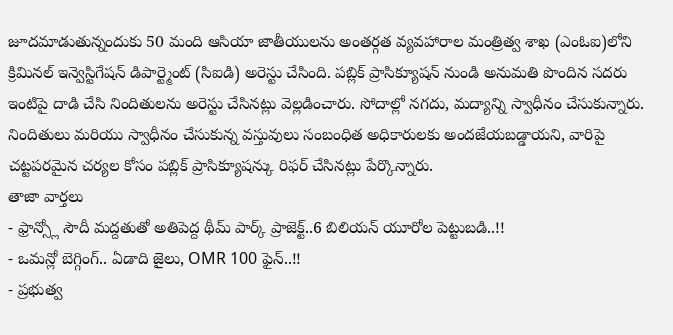జూదమాడుతున్నందుకు 50 మంది ఆసియా జాతీయులను అంతర్గత వ్యవహారాల మంత్రిత్వ శాఖ (ఎంఓఐ)లోని క్రిమినల్ ఇన్వెస్టిగేషన్ డిపార్ట్మెంట్ (సిఐడి) అరెస్టు చేసింది. పబ్లిక్ ప్రాసిక్యూషన్ నుండి అనుమతి పొందిన సదరు ఇంటిపై దాడి చేసి నిందితులను అరెస్టు చేసినట్లు వెల్లడించారు. సోదాల్లో నగదు, మద్యాన్ని స్వాధీనం చేసుకున్నారు. నిందితులు మరియు స్వాధీనం చేసుకున్న వస్తువులు సంబంధిత అధికారులకు అందజేయబడ్డాయని, వారిపై చట్టపరమైన చర్యల కోసం పబ్లిక్ ప్రాసిక్యూషన్కు రిఫర్ చేసినట్లు పేర్కొన్నారు.
తాజా వార్తలు
- ఫ్రాన్స్లో సౌదీ మద్దతుతో అతిపెద్ద థీమ్ పార్క్ ప్రాజెక్ట్..6 బిలియన్ యూరోల పెట్టుబడి..!!
- ఒమన్లో బెగ్గింగ్.. ఏడాది జైలు, OMR 100 ఫైన్..!!
- ప్రభుత్వ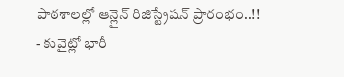పాఠశాలల్లో ఆన్లైన్ రిజిస్ట్రేషన్ ప్రారంభం..!!
- కువైట్లో భారీ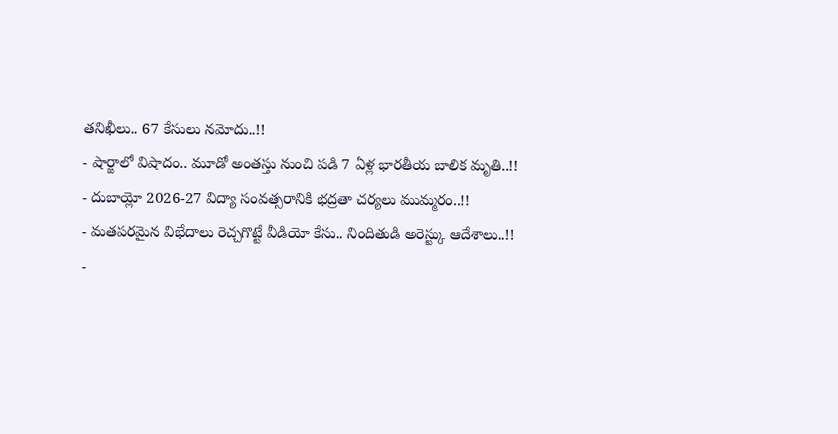తనిఖీలు.. 67 కేసులు నమోదు..!!
- షార్జాలో విషాదం.. మూడో అంతస్తు నుంచి పడి 7 ఏళ్ల భారతీయ బాలిక మృతి..!!
- దుబాయ్లో 2026-27 విద్యా సంవత్సరానికి భద్రతా చర్యలు ముమ్మరం..!!
- మతపరమైన విభేదాలు రెచ్చగొట్టే వీడియో కేసు.. నిందితుడి అరెస్ట్కు ఆదేశాలు..!!
-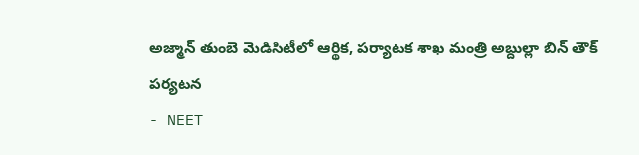అజ్మాన్ తుంబె మెడిసిటీలో ఆర్థిక, పర్యాటక శాఖ మంత్రి అబ్దుల్లా బిన్ తౌక్ పర్యటన
- NEET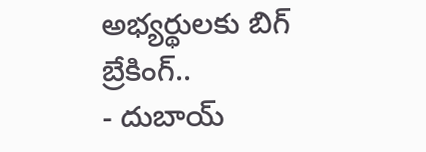అభ్యర్థులకు బిగ్ బ్రేకింగ్..
- దుబాయ్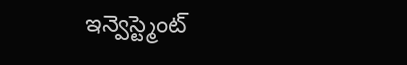ఇన్వెస్ట్మెంట్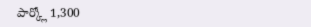పార్క్లో 1,300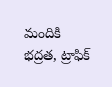మందికి భద్రత, ట్రాఫిక్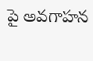పై అవగాహన